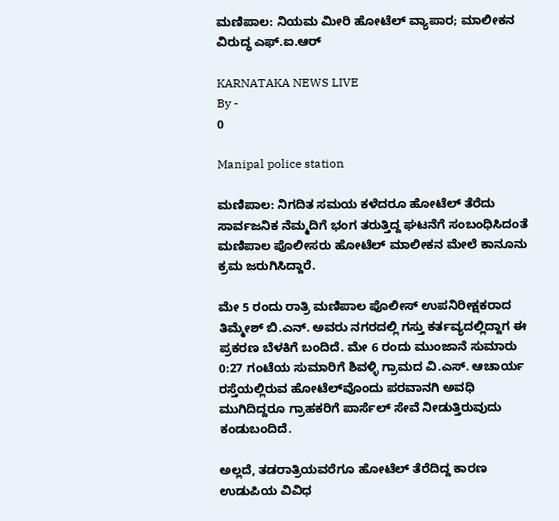ಮಣಿಪಾಲ: ನಿಯಮ ಮೀರಿ ಹೋಟೆಲ್ ವ್ಯಾಪಾರ; ಮಾಲೀಕನ ವಿರುದ್ಧ ಎಫ್.ಐ.ಆರ್

KARNATAKA NEWS LIVE
By -
0

Manipal police station

ಮಣಿಪಾಲ: ನಿಗದಿತ ಸಮಯ ಕಳೆದರೂ ಹೋಟೆಲ್ ತೆರೆದು ಸಾರ್ವಜನಿಕ ನೆಮ್ಮದಿಗೆ ಭಂಗ ತರುತ್ತಿದ್ದ ಘಟನೆಗೆ ಸಂಬಂಧಿಸಿದಂತೆ ಮಣಿಪಾಲ ಪೊಲೀಸರು ಹೋಟೆಲ್ ಮಾಲೀಕನ ಮೇಲೆ ಕಾನೂನು ಕ್ರಮ ಜರುಗಿಸಿದ್ದಾರೆ.

ಮೇ 5 ರಂದು ರಾತ್ರಿ ಮಣಿಪಾಲ ಪೊಲೀಸ್‌ ಉಪನಿರೀಕ್ಷಕರಾದ ತಿಮ್ಮೇಶ್ ಬಿ.ಎನ್. ಅವರು ನಗರದಲ್ಲಿ ಗಸ್ತು ಕರ್ತವ್ಯದಲ್ಲಿದ್ದಾಗ ಈ ಪ್ರಕರಣ ಬೆಳಕಿಗೆ ಬಂದಿದೆ. ಮೇ 6 ರಂದು ಮುಂಜಾನೆ ಸುಮಾರು 0:27 ಗಂಟೆಯ ಸುಮಾರಿಗೆ ಶಿವಳ್ಳಿ ಗ್ರಾಮದ ವಿ.ಎಸ್. ಆಚಾರ್ಯ ರಸ್ತೆಯಲ್ಲಿರುವ ಹೋಟೆಲ್‌ವೊಂದು ಪರವಾನಗಿ ಅವಧಿ ಮುಗಿದಿದ್ದರೂ ಗ್ರಾಹಕರಿಗೆ ಪಾರ್ಸೆಲ್ ಸೇವೆ ನೀಡುತ್ತಿರುವುದು ಕಂಡುಬಂದಿದೆ.

ಅಲ್ಲದೆ, ತಡರಾತ್ರಿಯವರೆಗೂ ಹೋಟೆಲ್ ತೆರೆದಿದ್ದ ಕಾರಣ ಉಡುಪಿಯ ವಿವಿಧ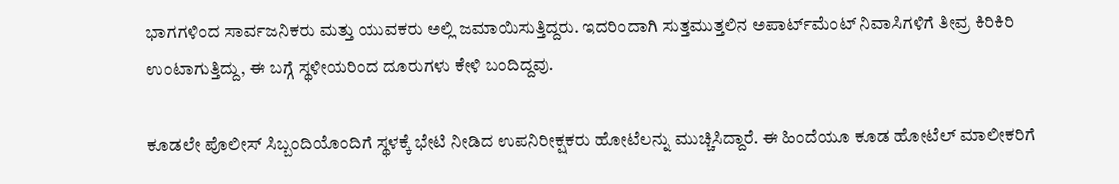ಭಾಗಗಳಿಂದ ಸಾರ್ವಜನಿಕರು ಮತ್ತು ಯುವಕರು ಅಲ್ಲಿ ಜಮಾಯಿಸುತ್ತಿದ್ದರು. ಇದರಿಂದಾಗಿ ಸುತ್ತಮುತ್ತಲಿನ ಅಪಾರ್ಟ್‌ಮೆಂಟ್ ನಿವಾಸಿಗಳಿಗೆ ತೀವ್ರ ಕಿರಿಕಿರಿ ಉಂಟಾಗುತ್ತಿದ್ದು, ಈ ಬಗ್ಗೆ ಸ್ಥಳೀಯರಿಂದ ದೂರುಗಳು ಕೇಳಿ ಬಂದಿದ್ದವು.

ಕೂಡಲೇ ಪೊಲೀಸ್ ಸಿಬ್ಬಂದಿಯೊಂದಿಗೆ ಸ್ಥಳಕ್ಕೆ ಭೇಟಿ ನೀಡಿದ ಉಪನಿರೀಕ್ಷಕರು ಹೋಟೆಲನ್ನು ಮುಚ್ಚಿಸಿದ್ದಾರೆ. ಈ ಹಿಂದೆಯೂ ಕೂಡ ಹೋಟೆಲ್ ಮಾಲೀಕರಿಗೆ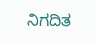ನಿಗದಿತ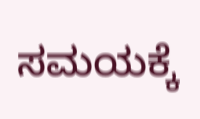ಸಮಯಕ್ಕೆ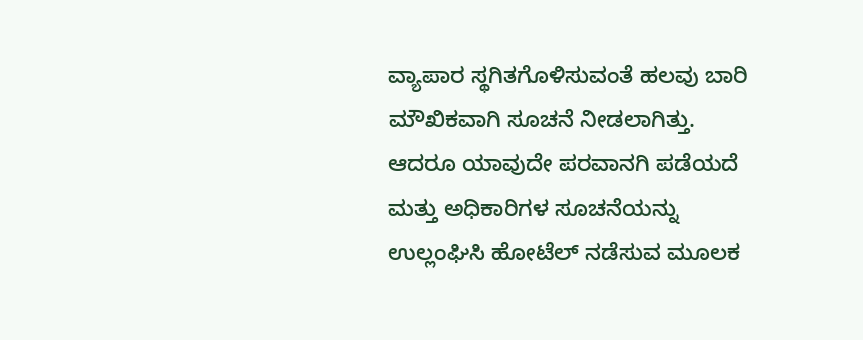ವ್ಯಾಪಾರ ಸ್ಥಗಿತಗೊಳಿಸುವಂತೆ ಹಲವು ಬಾರಿ ಮೌಖಿಕವಾಗಿ ಸೂಚನೆ ನೀಡಲಾಗಿತ್ತು. ಆದರೂ ಯಾವುದೇ ಪರವಾನಗಿ ಪಡೆಯದೆ ಮತ್ತು ಅಧಿಕಾರಿಗಳ ಸೂಚನೆಯನ್ನು ಉಲ್ಲಂಘಿಸಿ ಹೋಟೆಲ್ ನಡೆಸುವ ಮೂಲಕ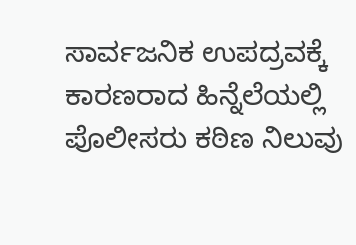ಸಾರ್ವಜನಿಕ ಉಪದ್ರವಕ್ಕೆ ಕಾರಣರಾದ ಹಿನ್ನೆಲೆಯಲ್ಲಿ ಪೊಲೀಸರು ಕಠಿಣ ನಿಲುವು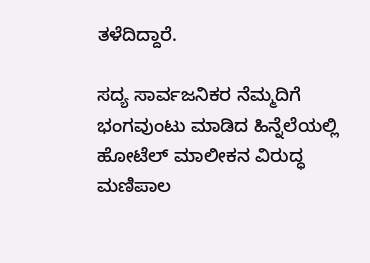ತಳೆದಿದ್ದಾರೆ.

ಸದ್ಯ ಸಾರ್ವಜನಿಕರ ನೆಮ್ಮದಿಗೆ ಭಂಗವುಂಟು ಮಾಡಿದ ಹಿನ್ನೆಲೆಯಲ್ಲಿ ಹೋಟೆಲ್ ಮಾಲೀಕನ ವಿರುದ್ಧ ಮಣಿಪಾಲ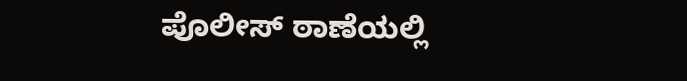ಪೊಲೀಸ್ ಠಾಣೆಯಲ್ಲಿ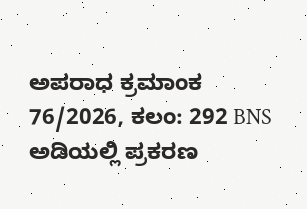ಅಪರಾಧ ಕ್ರಮಾಂಕ 76/2026, ಕಲಂ: 292 BNS ಅಡಿಯಲ್ಲಿ ಪ್ರಕರಣ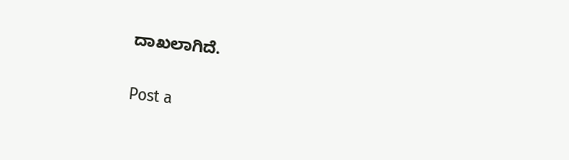ದಾಖಲಾಗಿದೆ.

Post a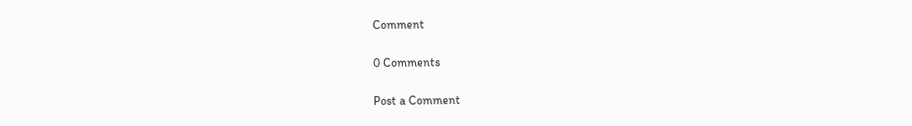Comment

0 Comments

Post a Comment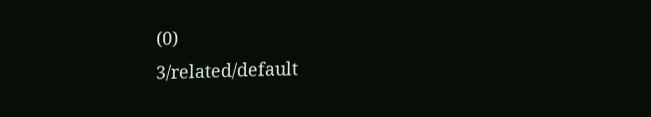(0)
3/related/default